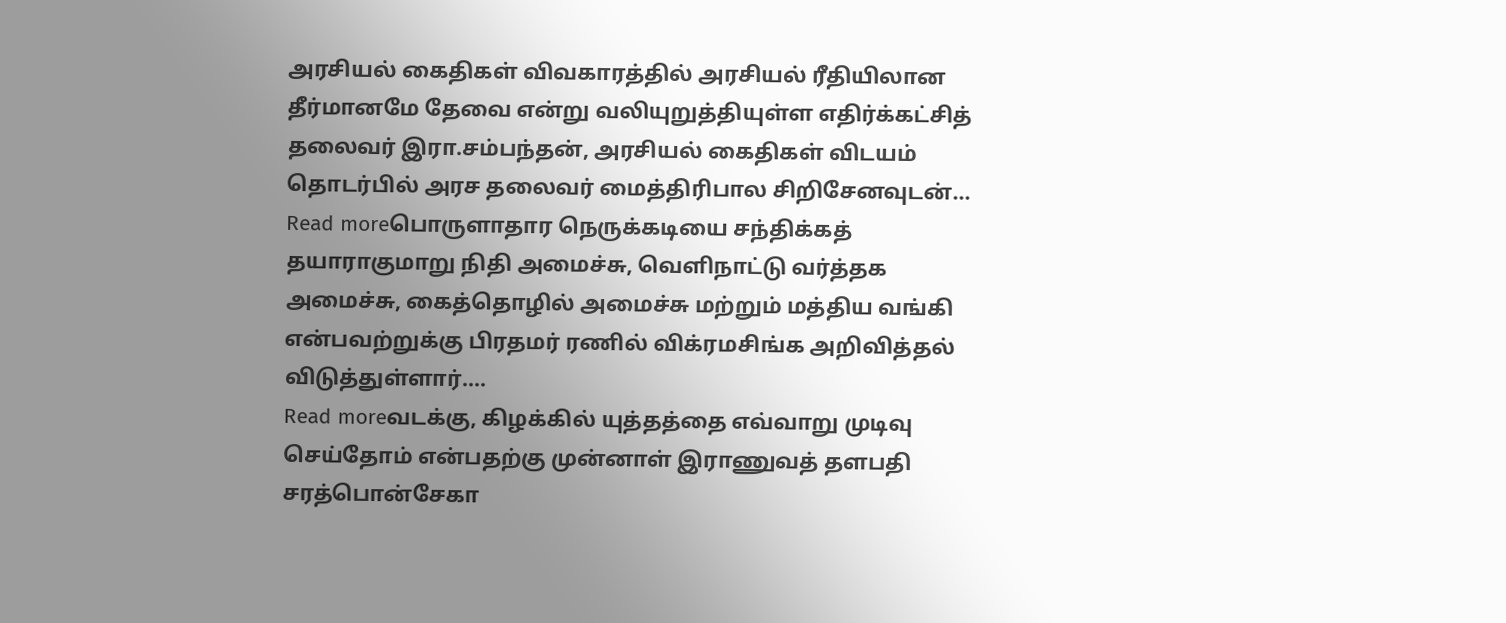அரசியல் கைதிகள் விவகாரத்தில் அரசியல் ரீதியிலான தீர்மானமே தேவை என்று வலியுறுத்தியுள்ள எதிர்க்கட்சித் தலைவர் இரா.சம்பந்தன், அரசியல் கைதிகள் விடயம் தொடர்பில் அரச தலைவர் மைத்திரிபால சிறிசேனவுடன்...
Read moreபொருளாதார நெருக்கடியை சந்திக்கத் தயாராகுமாறு நிதி அமைச்சு, வெளிநாட்டு வர்த்தக அமைச்சு, கைத்தொழில் அமைச்சு மற்றும் மத்திய வங்கி என்பவற்றுக்கு பிரதமர் ரணில் விக்ரமசிங்க அறிவித்தல் விடுத்துள்ளார்....
Read moreவடக்கு, கிழக்கில் யுத்தத்தை எவ்வாறு முடிவு செய்தோம் என்பதற்கு முன்னாள் இராணுவத் தளபதி சரத்பொன்சேகா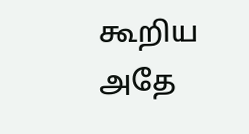கூறிய அதே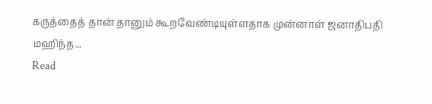கருத்தைத் தான் தானும் கூறவேண்டியுள்ளதாக முன்னாள் ஜனாதிபதி மஹிந்த...
Read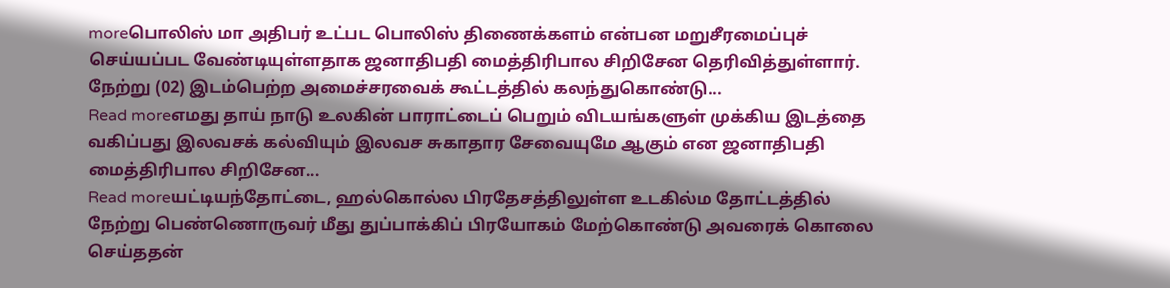moreபொலிஸ் மா அதிபர் உட்பட பொலிஸ் திணைக்களம் என்பன மறுசீரமைப்புச் செய்யப்பட வேண்டியுள்ளதாக ஜனாதிபதி மைத்திரிபால சிறிசேன தெரிவித்துள்ளார். நேற்று (02) இடம்பெற்ற அமைச்சரவைக் கூட்டத்தில் கலந்துகொண்டு...
Read moreஎமது தாய் நாடு உலகின் பாராட்டைப் பெறும் விடயங்களுள் முக்கிய இடத்தை வகிப்பது இலவசக் கல்வியும் இலவச சுகாதார சேவையுமே ஆகும் என ஜனாதிபதி மைத்திரிபால சிறிசேன...
Read moreயட்டியந்தோட்டை, ஹல்கொல்ல பிரதேசத்திலுள்ள உடகில்ம தோட்டத்தில் நேற்று பெண்ணொருவர் மீது துப்பாக்கிப் பிரயோகம் மேற்கொண்டு அவரைக் கொலை செய்ததன்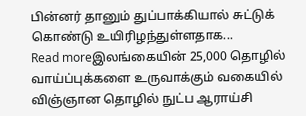பின்னர் தானும் துப்பாக்கியால் சுட்டுக் கொண்டு உயிரிழந்துள்ளதாக...
Read moreஇலங்கையின் 25,000 தொழில் வாய்ப்புக்களை உருவாக்கும் வகையில் விஞ்ஞான தொழில் நுட்ப ஆராய்சி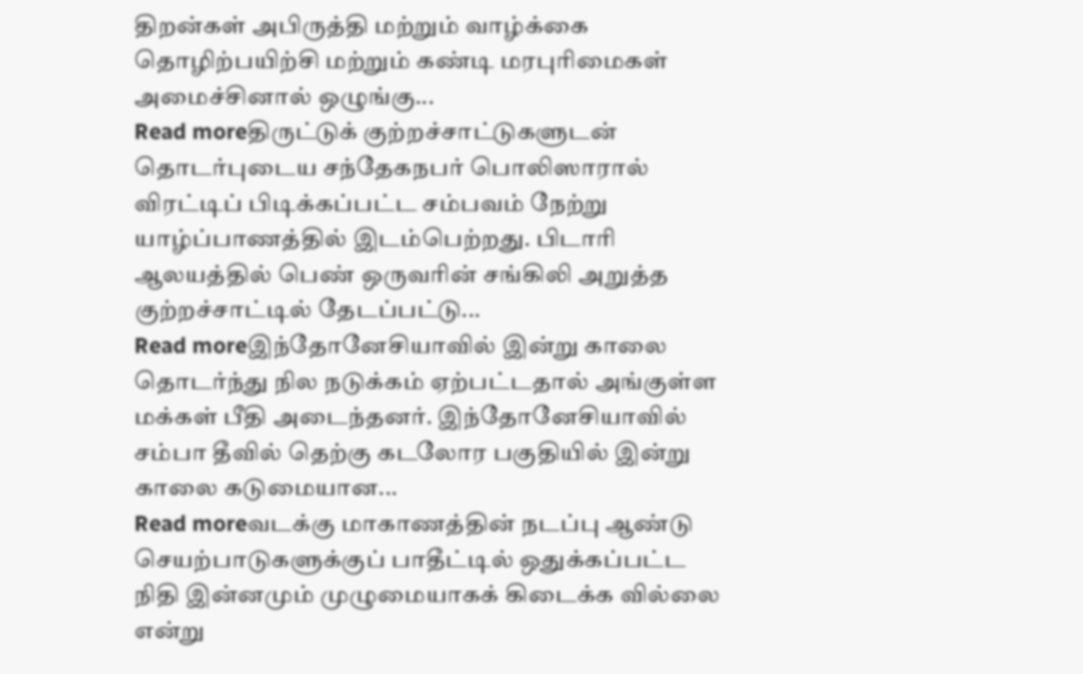திறன்கள் அபிருத்தி மற்றும் வாழ்க்கை தொழிற்பயிற்சி மற்றும் கண்டி மரபுரிமைகள் அமைச்சினால் ஒழுங்கு...
Read moreதிருட்டுக் குற்றச்சாட்டுகளுடன் தொடர்புடைய சந்தேகநபர் பொலிஸாரால் விரட்டிப் பிடிக்கப்பட்ட சம்பவம் நேற்று யாழ்ப்பாணத்தில் இடம்பெற்றது. பிடாரி ஆலயத்தில் பெண் ஒருவரின் சங்கிலி அறுத்த குற்றச்சாட்டில் தேடப்பட்டு...
Read moreஇந்தோனேசியாவில் இன்று காலை தொடர்ந்து நில நடுக்கம் ஏற்பட்டதால் அங்குள்ள மக்கள் பீதி அடைந்தனர். இந்தோனேசியாவில் சம்பா தீவில் தெற்கு கடலோர பகுதியில் இன்று காலை கடுமையான...
Read moreவடக்கு மாகாணத்தின் நடப்பு ஆண்டு செயற்பாடுகளுக்குப் பாதீட்டில் ஒதுக்கப்பட்ட நிதி இன்னமும் முழுமையாகக் கிடைக்க வில்லை என்று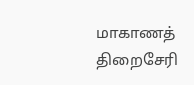மாகாணத் திறைசேரி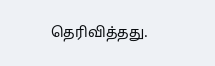தெரிவித்தது.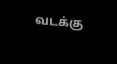வடக்கு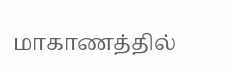மாகாணத்தில்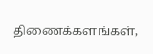திணைக்களங்கள்,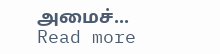அமைச்...
Read more